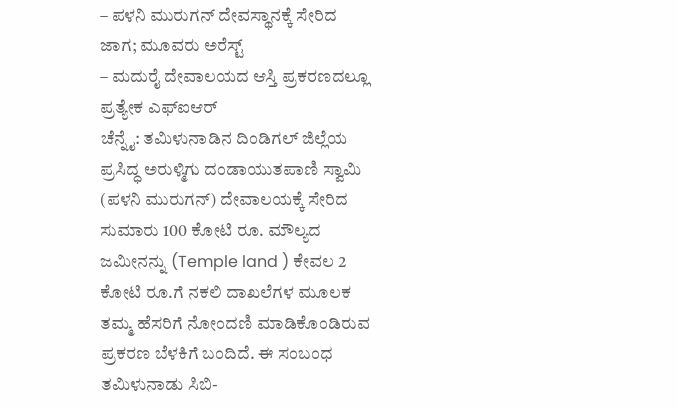– ಪಳನಿ ಮುರುಗನ್ ದೇವಸ್ಥಾನಕ್ಕೆ ಸೇರಿದ ಜಾಗ; ಮೂವರು ಅರೆಸ್ಟ್
– ಮದುರೈ ದೇವಾಲಯದ ಆಸ್ತಿ ಪ್ರಕರಣದಲ್ಲೂ ಪ್ರತ್ಯೇಕ ಎಫ್ಐಆರ್
ಚೆನ್ನೈ: ತಮಿಳುನಾಡಿನ ದಿಂಡಿಗಲ್ ಜಿಲ್ಲೆಯ ಪ್ರಸಿದ್ಧ ಅರುಳ್ಮಿಗು ದಂಡಾಯುತಪಾಣಿ ಸ್ವಾಮಿ (ಪಳನಿ ಮುರುಗನ್) ದೇವಾಲಯಕ್ಕೆ ಸೇರಿದ ಸುಮಾರು 100 ಕೋಟಿ ರೂ. ಮೌಲ್ಯದ ಜಮೀನನ್ನು (Temple land ) ಕೇವಲ 2 ಕೋಟಿ ರೂ.ಗೆ ನಕಲಿ ದಾಖಲೆಗಳ ಮೂಲಕ ತಮ್ಮ ಹೆಸರಿಗೆ ನೋಂದಣಿ ಮಾಡಿಕೊಂಡಿರುವ ಪ್ರಕರಣ ಬೆಳಕಿಗೆ ಬಂದಿದೆ. ಈ ಸಂಬಂಧ ತಮಿಳುನಾಡು ಸಿಬಿ-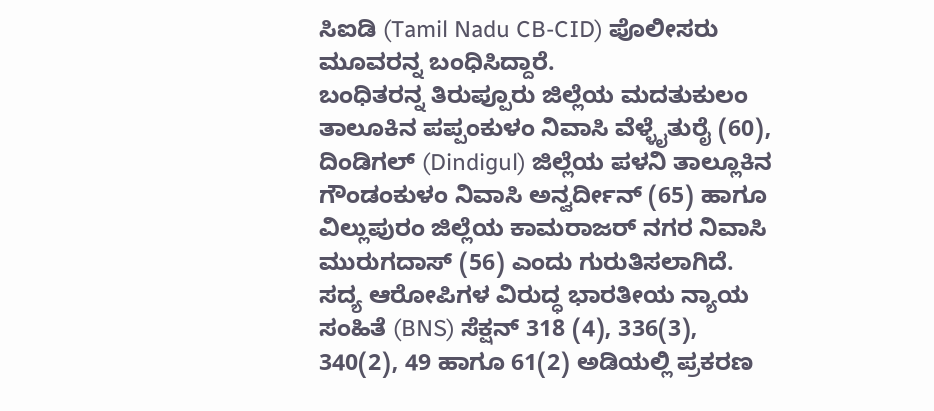ಸಿಐಡಿ (Tamil Nadu CB-CID) ಪೊಲೀಸರು ಮೂವರನ್ನ ಬಂಧಿಸಿದ್ದಾರೆ.
ಬಂಧಿತರನ್ನ ತಿರುಪ್ಪೂರು ಜಿಲ್ಲೆಯ ಮದತುಕುಲಂ ತಾಲೂಕಿನ ಪಪ್ಪಂಕುಳಂ ನಿವಾಸಿ ವೆಳ್ಳೈತುರೈ (60), ದಿಂಡಿಗಲ್ (Dindigul) ಜಿಲ್ಲೆಯ ಪಳನಿ ತಾಲ್ಲೂಕಿನ ಗೌಂಡಂಕುಳಂ ನಿವಾಸಿ ಅನ್ವರ್ದೀನ್ (65) ಹಾಗೂ ವಿಲ್ಲುಪುರಂ ಜಿಲ್ಲೆಯ ಕಾಮರಾಜರ್ ನಗರ ನಿವಾಸಿ ಮುರುಗದಾಸ್ (56) ಎಂದು ಗುರುತಿಸಲಾಗಿದೆ.
ಸದ್ಯ ಆರೋಪಿಗಳ ವಿರುದ್ಧ ಭಾರತೀಯ ನ್ಯಾಯ ಸಂಹಿತೆ (BNS) ಸೆಕ್ಷನ್ 318 (4), 336(3), 340(2), 49 ಹಾಗೂ 61(2) ಅಡಿಯಲ್ಲಿ ಪ್ರಕರಣ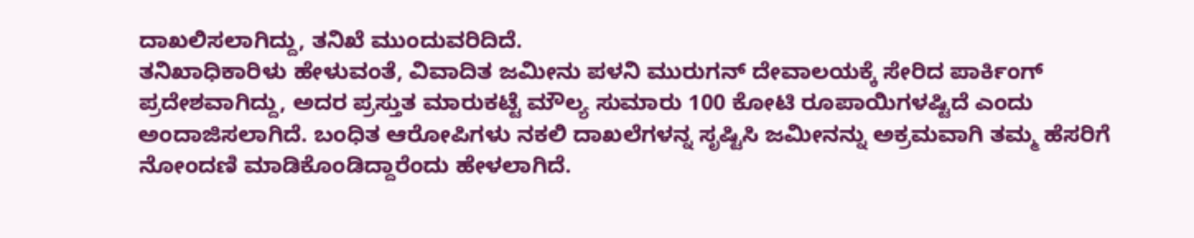ದಾಖಲಿಸಲಾಗಿದ್ದು, ತನಿಖೆ ಮುಂದುವರಿದಿದೆ.
ತನಿಖಾಧಿಕಾರಿಳು ಹೇಳುವಂತೆ, ವಿವಾದಿತ ಜಮೀನು ಪಳನಿ ಮುರುಗನ್ ದೇವಾಲಯಕ್ಕೆ ಸೇರಿದ ಪಾರ್ಕಿಂಗ್ ಪ್ರದೇಶವಾಗಿದ್ದು, ಅದರ ಪ್ರಸ್ತುತ ಮಾರುಕಟ್ಟೆ ಮೌಲ್ಯ ಸುಮಾರು 100 ಕೋಟಿ ರೂಪಾಯಿಗಳಷ್ಟಿದೆ ಎಂದು ಅಂದಾಜಿಸಲಾಗಿದೆ. ಬಂಧಿತ ಆರೋಪಿಗಳು ನಕಲಿ ದಾಖಲೆಗಳನ್ನ ಸೃಷ್ಟಿಸಿ ಜಮೀನನ್ನು ಅಕ್ರಮವಾಗಿ ತಮ್ಮ ಹೆಸರಿಗೆ ನೋಂದಣಿ ಮಾಡಿಕೊಂಡಿದ್ದಾರೆಂದು ಹೇಳಲಾಗಿದೆ.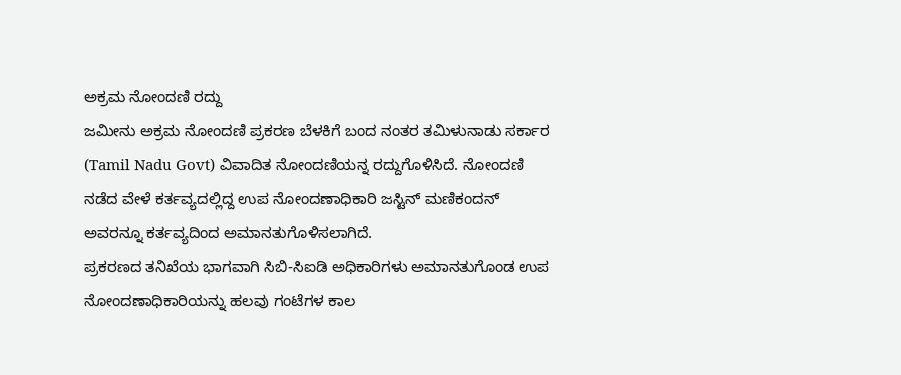ಅಕ್ರಮ ನೋಂದಣಿ ರದ್ದು
ಜಮೀನು ಅಕ್ರಮ ನೋಂದಣಿ ಪ್ರಕರಣ ಬೆಳಕಿಗೆ ಬಂದ ನಂತರ ತಮಿಳುನಾಡು ಸರ್ಕಾರ (Tamil Nadu Govt) ವಿವಾದಿತ ನೋಂದಣಿಯನ್ನ ರದ್ದುಗೊಳಿಸಿದೆ. ನೋಂದಣಿ ನಡೆದ ವೇಳೆ ಕರ್ತವ್ಯದಲ್ಲಿದ್ದ ಉಪ ನೋಂದಣಾಧಿಕಾರಿ ಜಸ್ಟಿನ್ ಮಣಿಕಂದನ್ ಅವರನ್ನೂ ಕರ್ತವ್ಯದಿಂದ ಅಮಾನತುಗೊಳಿಸಲಾಗಿದೆ.
ಪ್ರಕರಣದ ತನಿಖೆಯ ಭಾಗವಾಗಿ ಸಿಬಿ-ಸಿಐಡಿ ಅಧಿಕಾರಿಗಳು ಅಮಾನತುಗೊಂಡ ಉಪ ನೋಂದಣಾಧಿಕಾರಿಯನ್ನು ಹಲವು ಗಂಟೆಗಳ ಕಾಲ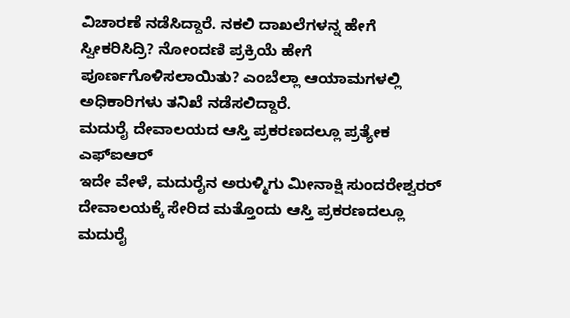ವಿಚಾರಣೆ ನಡೆಸಿದ್ದಾರೆ. ನಕಲಿ ದಾಖಲೆಗಳನ್ನ ಹೇಗೆ ಸ್ವೀಕರಿಸಿದ್ರಿ? ನೋಂದಣಿ ಪ್ರಕ್ರಿಯೆ ಹೇಗೆ ಪೂರ್ಣಗೊಳಿಸಲಾಯಿತು? ಎಂಬೆಲ್ಲಾ ಆಯಾಮಗಳಲ್ಲಿ ಅಧಿಕಾರಿಗಳು ತನಿಖೆ ನಡೆಸಲಿದ್ದಾರೆ.
ಮದುರೈ ದೇವಾಲಯದ ಆಸ್ತಿ ಪ್ರಕರಣದಲ್ಲೂ ಪ್ರತ್ಯೇಕ ಎಫ್ಐಆರ್
ಇದೇ ವೇಳೆ, ಮದುರೈನ ಅರುಳ್ಮಿಗು ಮೀನಾಕ್ಷಿ ಸುಂದರೇಶ್ವರರ್ ದೇವಾಲಯಕ್ಕೆ ಸೇರಿದ ಮತ್ತೊಂದು ಆಸ್ತಿ ಪ್ರಕರಣದಲ್ಲೂ ಮದುರೈ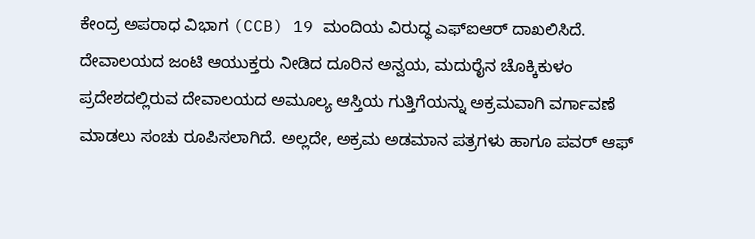ಕೇಂದ್ರ ಅಪರಾಧ ವಿಭಾಗ (CCB) 19 ಮಂದಿಯ ವಿರುದ್ಧ ಎಫ್ಐಆರ್ ದಾಖಲಿಸಿದೆ.
ದೇವಾಲಯದ ಜಂಟಿ ಆಯುಕ್ತರು ನೀಡಿದ ದೂರಿನ ಅನ್ವಯ, ಮದುರೈನ ಚೊಕ್ಕಿಕುಳಂ ಪ್ರದೇಶದಲ್ಲಿರುವ ದೇವಾಲಯದ ಅಮೂಲ್ಯ ಆಸ್ತಿಯ ಗುತ್ತಿಗೆಯನ್ನು ಅಕ್ರಮವಾಗಿ ವರ್ಗಾವಣೆ ಮಾಡಲು ಸಂಚು ರೂಪಿಸಲಾಗಿದೆ. ಅಲ್ಲದೇ, ಅಕ್ರಮ ಅಡಮಾನ ಪತ್ರಗಳು ಹಾಗೂ ಪವರ್ ಆಫ್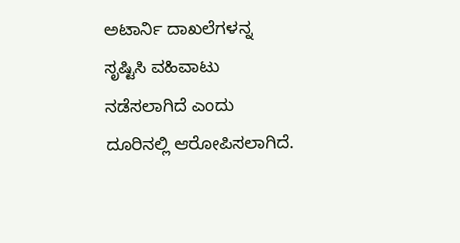ಅಟಾರ್ನಿ ದಾಖಲೆಗಳನ್ನ ಸೃಷ್ಟಿಸಿ ವಹಿವಾಟು ನಡೆಸಲಾಗಿದೆ ಎಂದು ದೂರಿನಲ್ಲಿ ಆರೋಪಿಸಲಾಗಿದೆ.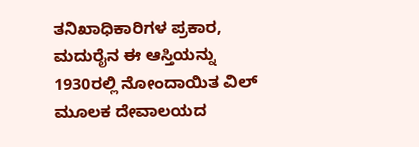ತನಿಖಾಧಿಕಾರಿಗಳ ಪ್ರಕಾರ, ಮದುರೈನ ಈ ಆಸ್ತಿಯನ್ನು 1930ರಲ್ಲಿ ನೋಂದಾಯಿತ ವಿಲ್ ಮೂಲಕ ದೇವಾಲಯದ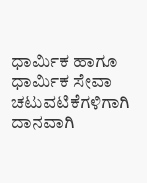ಧಾರ್ಮಿಕ ಹಾಗೂ ಧಾರ್ಮಿಕ ಸೇವಾ ಚಟುವಟಿಕೆಗಳಿಗಾಗಿ ದಾನವಾಗಿ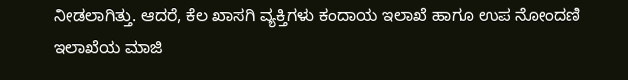ನೀಡಲಾಗಿತ್ತು. ಆದರೆ, ಕೆಲ ಖಾಸಗಿ ವ್ಯಕ್ತಿಗಳು ಕಂದಾಯ ಇಲಾಖೆ ಹಾಗೂ ಉಪ ನೋಂದಣಿ ಇಲಾಖೆಯ ಮಾಜಿ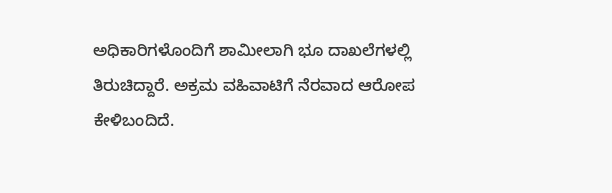ಅಧಿಕಾರಿಗಳೊಂದಿಗೆ ಶಾಮೀಲಾಗಿ ಭೂ ದಾಖಲೆಗಳಲ್ಲಿ ತಿರುಚಿದ್ದಾರೆ. ಅಕ್ರಮ ವಹಿವಾಟಿಗೆ ನೆರವಾದ ಆರೋಪ ಕೇಳಿಬಂದಿದೆ.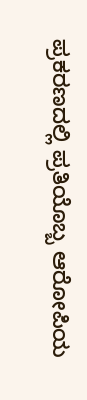ಪ್ರಕರಣದಲ್ಲಿ ಪ್ರತಿಯೊಬ್ಬ ಆರೋಪಿಯ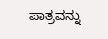ಪಾತ್ರವನ್ನು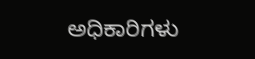ಅಧಿಕಾರಿಗಳು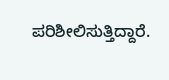ಪರಿಶೀಲಿಸುತ್ತಿದ್ದಾರೆ.